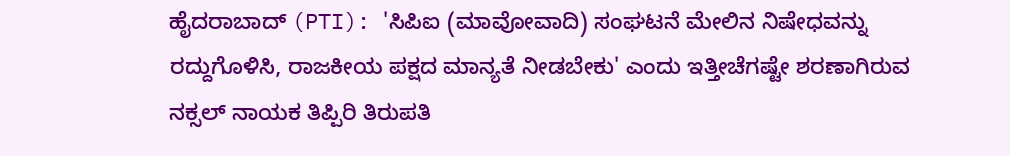ಹೈದರಾಬಾದ್ (PTI): 'ಸಿಪಿಐ (ಮಾವೋವಾದಿ) ಸಂಘಟನೆ ಮೇಲಿನ ನಿಷೇಧವನ್ನು ರದ್ದುಗೊಳಿಸಿ, ರಾಜಕೀಯ ಪಕ್ಷದ ಮಾನ್ಯತೆ ನೀಡಬೇಕು' ಎಂದು ಇತ್ತೀಚೆಗಷ್ಟೇ ಶರಣಾಗಿರುವ ನಕ್ಸಲ್ ನಾಯಕ ತಿಪ್ಪಿರಿ ತಿರುಪತಿ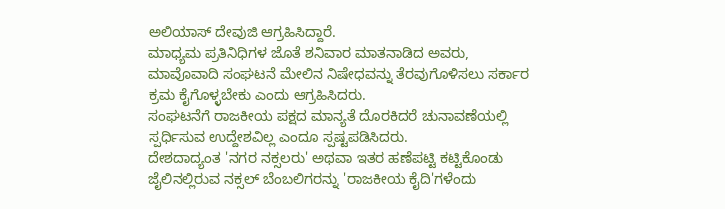ಅಲಿಯಾಸ್ ದೇವುಜಿ ಆಗ್ರಹಿಸಿದ್ದಾರೆ.
ಮಾಧ್ಯಮ ಪ್ರತಿನಿಧಿಗಳ ಜೊತೆ ಶನಿವಾರ ಮಾತನಾಡಿದ ಅವರು, ಮಾವೊವಾದಿ ಸಂಘಟನೆ ಮೇಲಿನ ನಿಷೇಧವನ್ನು ತೆರವುಗೊಳಿಸಲು ಸರ್ಕಾರ ಕ್ರಮ ಕೈಗೊಳ್ಳಬೇಕು ಎಂದು ಆಗ್ರಹಿಸಿದರು.
ಸಂಘಟನೆಗೆ ರಾಜಕೀಯ ಪಕ್ಷದ ಮಾನ್ಯತೆ ದೊರಕಿದರೆ ಚುನಾವಣೆಯಲ್ಲಿ ಸ್ಪರ್ಧಿಸುವ ಉದ್ದೇಶವಿಲ್ಲ ಎಂದೂ ಸ್ಪಷ್ಟಪಡಿಸಿದರು.
ದೇಶದಾದ್ಯಂತ 'ನಗರ ನಕ್ಸಲರು' ಅಥವಾ ಇತರ ಹಣೆಪಟ್ಟಿ ಕಟ್ಟಿಕೊಂಡು ಜೈಲಿನಲ್ಲಿರುವ ನಕ್ಸಲ್ ಬೆಂಬಲಿಗರನ್ನು 'ರಾಜಕೀಯ ಕೈದಿ'ಗಳೆಂದು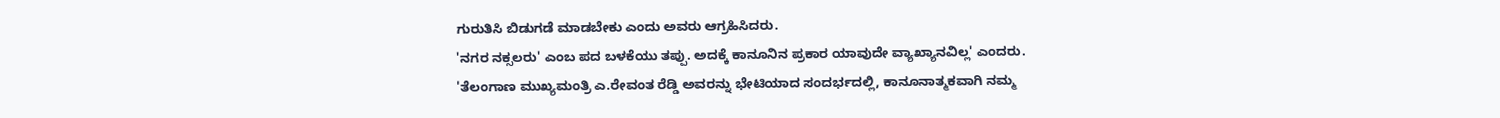ಗುರುತಿಸಿ ಬಿಡುಗಡೆ ಮಾಡಬೇಕು ಎಂದು ಅವರು ಆಗ್ರಹಿಸಿದರು.
'ನಗರ ನಕ್ಸಲರು' ಎಂಬ ಪದ ಬಳಕೆಯು ತಪ್ಪು. ಅದಕ್ಕೆ ಕಾನೂನಿನ ಪ್ರಕಾರ ಯಾವುದೇ ವ್ಯಾಖ್ಯಾನವಿಲ್ಲ' ಎಂದರು.
'ತೆಲಂಗಾಣ ಮುಖ್ಯಮಂತ್ರಿ ಎ.ರೇವಂತ ರೆಡ್ಡಿ ಅವರನ್ನು ಭೇಟಿಯಾದ ಸಂದರ್ಭದಲ್ಲಿ, ಕಾನೂನಾತ್ಮಕವಾಗಿ ನಮ್ಮ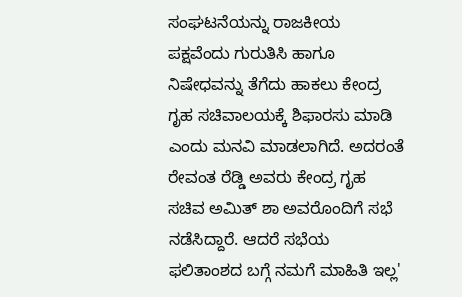ಸಂಘಟನೆಯನ್ನು ರಾಜಕೀಯ ಪಕ್ಷವೆಂದು ಗುರುತಿಸಿ ಹಾಗೂ ನಿಷೇಧವನ್ನು ತೆಗೆದು ಹಾಕಲು ಕೇಂದ್ರ ಗೃಹ ಸಚಿವಾಲಯಕ್ಕೆ ಶಿಫಾರಸು ಮಾಡಿ ಎಂದು ಮನವಿ ಮಾಡಲಾಗಿದೆ. ಅದರಂತೆ ರೇವಂತ ರೆಡ್ಡಿ ಅವರು ಕೇಂದ್ರ ಗೃಹ ಸಚಿವ ಅಮಿತ್ ಶಾ ಅವರೊಂದಿಗೆ ಸಭೆ ನಡೆಸಿದ್ದಾರೆ. ಆದರೆ ಸಭೆಯ ಫಲಿತಾಂಶದ ಬಗ್ಗೆ ನಮಗೆ ಮಾಹಿತಿ ಇಲ್ಲ'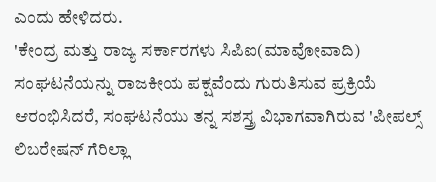ಎಂದು ಹೇಳಿದರು.
'ಕೇಂದ್ರ ಮತ್ತು ರಾಜ್ಯ ಸರ್ಕಾರಗಳು ಸಿಪಿಐ(ಮಾವೋವಾದಿ) ಸಂಘಟನೆಯನ್ನು ರಾಜಕೀಯ ಪಕ್ಷವೆಂದು ಗುರುತಿಸುವ ಪ್ರಕ್ರಿಯೆ ಆರಂಭಿಸಿದರೆ, ಸಂಘಟನೆಯು ತನ್ನ ಸಶಸ್ತ್ರ ವಿಭಾಗವಾಗಿರುವ 'ಪೀಪಲ್ಸ್ ಲಿಬರೇಷನ್ ಗೆರಿಲ್ಲಾ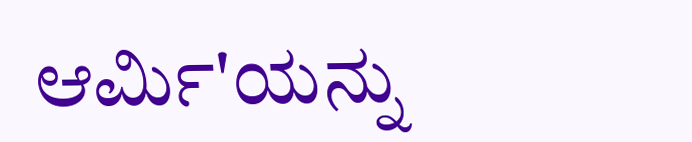ಆರ್ಮಿ'ಯನ್ನು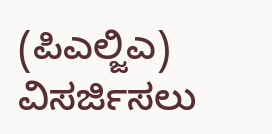(ಪಿಎಲ್ಜಿಎ) ವಿಸರ್ಜಿಸಲು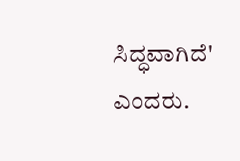ಸಿದ್ಧವಾಗಿದೆ' ಎಂದರು.